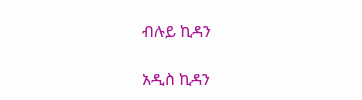ብሉይ ኪዳን

አዲስ ኪዳን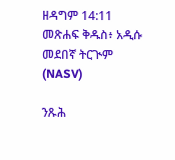ዘዳግም 14:11 መጽሐፍ ቅዱስ፥ አዲሱ መደበኛ ትርጒም (NASV)

ንጹሕ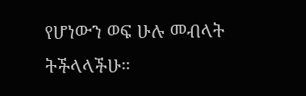የሆነውን ወፍ ሁሉ መብላት ትችላላችሁ።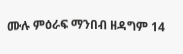ሙሉ ምዕራፍ ማንበብ ዘዳግም 14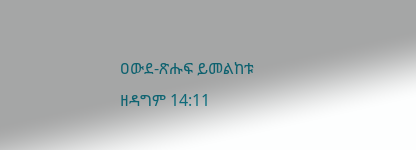ዐውደ-ጽሑፍ ይመልከቱ ዘዳግም 14:11